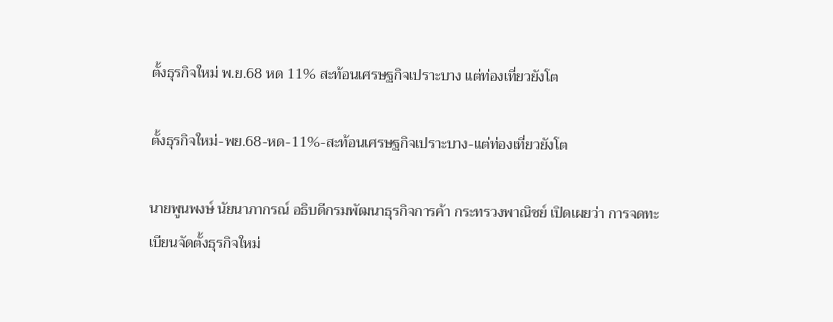ตั้งธุรกิจใหม่ พ.ย.68 หด 11% สะท้อนเศรษฐกิจเปราะบาง แต่ท่องเที่ยวยังโต

ตั้งธุรกิจใหม่-พย.68-หด-11%-สะท้อนเศรษฐกิจเปราะบาง-แต่ท่องเที่ยวยังโต

นายพูนพงษ์ นัยนาภากรณ์ อธิบดีกรมพัฒนาธุรกิจการค้า กระทรวงพาณิชย์ เปิดเผยว่า การจดทะเบียนจัดตั้งธุรกิจใหม่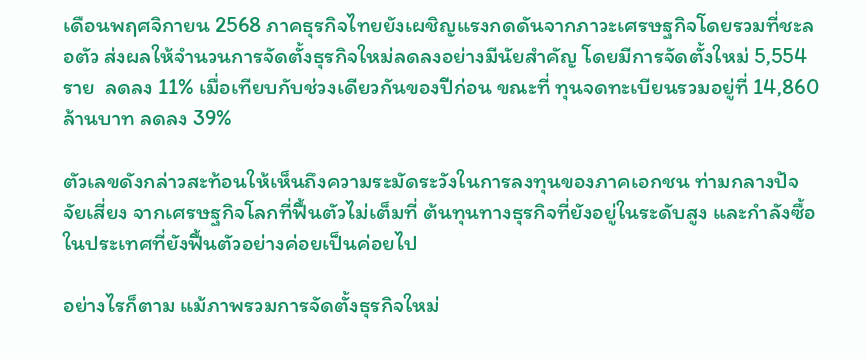เดือนพฤศจิกายน 2568 ภาคธุรกิจไทยยังเผชิญแรงกดดันจากภาวะเศรษฐกิจโดยรวมที่ชะลอตัว ส่งผลให้จำนวนการจัดตั้งธุรกิจใหม่ลดลงอย่างมีนัยสำคัญ โดยมีการจัดตั้งใหม่ 5,554 ราย  ลดลง 11% เมื่อเทียบกับช่วงเดียวกันของปีก่อน ขณะที่ ทุนจดทะเบียนรวมอยู่ที่ 14,860 ล้านบาท ลดลง 39%

ตัวเลขดังกล่าวสะท้อนให้เห็นถึงความระมัดระวังในการลงทุนของภาคเอกชน ท่ามกลางปัจจัยเสี่ยง จากเศรษฐกิจโลกที่ฟื้นตัวไม่เต็มที่ ต้นทุนทางธุรกิจที่ยังอยู่ในระดับสูง และกำลังซื้อในประเทศที่ยังฟื้นตัวอย่างค่อยเป็นค่อยไป

อย่างไรก็ตาม แม้ภาพรวมการจัดตั้งธุรกิจใหม่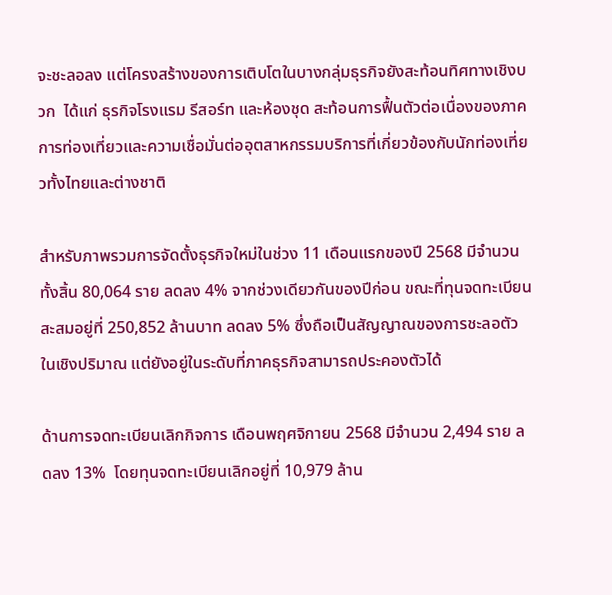จะชะลอลง แต่โครงสร้างของการเติบโตในบางกลุ่มธุรกิจยังสะท้อนทิศทางเชิงบวก  ได้แก่ ธุรกิจโรงแรม รีสอร์ท และห้องชุด สะท้อนการฟื้นตัวต่อเนื่องของภาคการท่องเที่ยวและความเชื่อมั่นต่ออุตสาหกรรมบริการที่เกี่ยวข้องกับนักท่องเที่ยวทั้งไทยและต่างชาติ

สำหรับภาพรวมการจัดตั้งธุรกิจใหม่ในช่วง 11 เดือนแรกของปี 2568 มีจำนวนทั้งสิ้น 80,064 ราย ลดลง 4% จากช่วงเดียวกันของปีก่อน ขณะที่ทุนจดทะเบียนสะสมอยู่ที่ 250,852 ล้านบาท ลดลง 5% ซึ่งถือเป็นสัญญาณของการชะลอตัวในเชิงปริมาณ แต่ยังอยู่ในระดับที่ภาคธุรกิจสามารถประคองตัวได้

ด้านการจดทะเบียนเลิกกิจการ เดือนพฤศจิกายน 2568 มีจำนวน 2,494 ราย ลดลง 13%  โดยทุนจดทะเบียนเลิกอยู่ที่ 10,979 ล้าน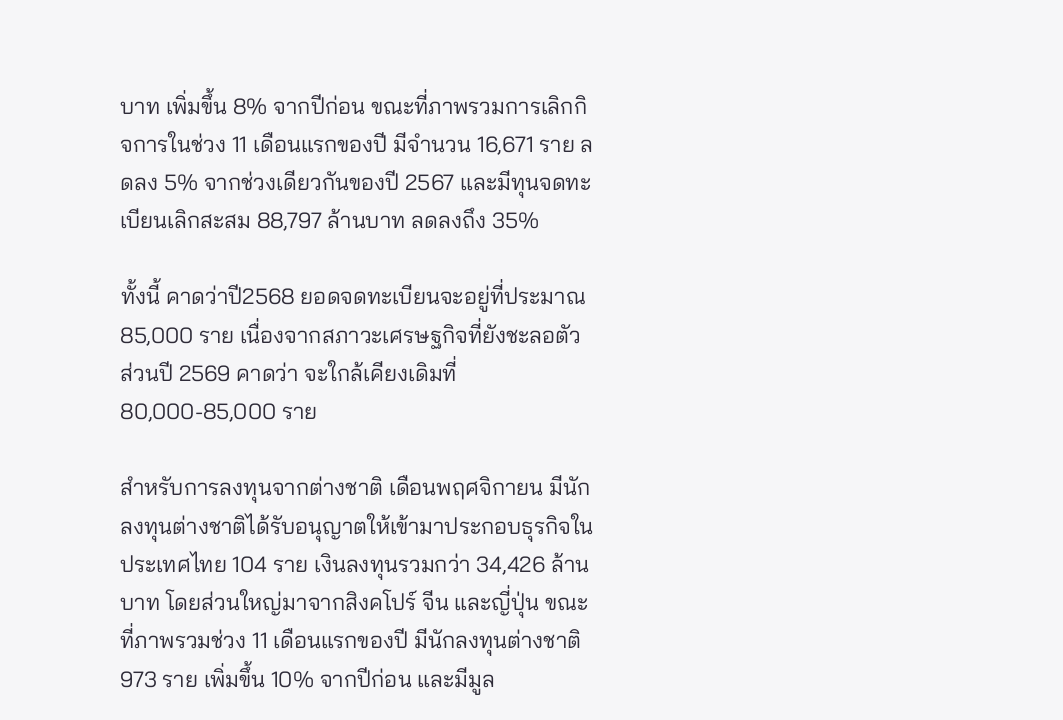บาท เพิ่มขึ้น 8% จากปีก่อน ขณะที่ภาพรวมการเลิกกิจการในช่วง 11 เดือนแรกของปี มีจำนวน 16,671 ราย ลดลง 5% จากช่วงเดียวกันของปี 2567 และมีทุนจดทะเบียนเลิกสะสม 88,797 ล้านบาท ลดลงถึง 35%

ทั้งนี้ คาดว่าปี2568 ยอดจดทะเบียนจะอยู่ที่ประมาณ 85,000 ราย เนื่องจากสภาวะเศรษฐกิจที่ยังชะลอตัว ส่วนปี 2569 คาดว่า จะใกล้เคียงเดิมที่ 80,000-85,000 ราย

สำหรับการลงทุนจากต่างชาติ เดือนพฤศจิกายน มีนักลงทุนต่างชาติได้รับอนุญาตให้เข้ามาประกอบธุรกิจในประเทศไทย 104 ราย เงินลงทุนรวมกว่า 34,426 ล้านบาท โดยส่วนใหญ่มาจากสิงคโปร์ จีน และญี่ปุ่น ขณะที่ภาพรวมช่วง 11 เดือนแรกของปี มีนักลงทุนต่างชาติ 973 ราย เพิ่มขึ้น 10% จากปีก่อน และมีมูล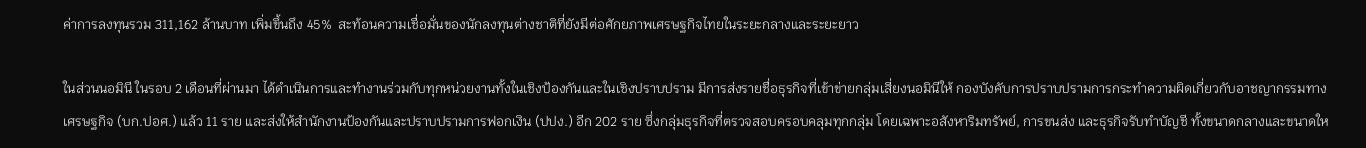ค่าการลงทุนรวม 311,162 ล้านบาท เพิ่มขึ้นถึง 45%  สะท้อนความเชื่อมั่นของนักลงทุนต่างชาติที่ยังมีต่อศักยภาพเศรษฐกิจไทยในระยะกลางและระยะยาว

ในส่วนนอมินี ในรอบ 2 เดือนที่ผ่านมา ได้ดำเนินการและทำงานร่วมกับทุกหน่วยงานทั้งในเชิงป้องกันและในเชิงปราบปราม มีการส่งรายชื่อธุรกิจที่เข้าข่ายกลุ่มเสี่ยงนอมินีให้ กองบังคับการปราบปรามการกระทำความผิดเกี่ยวกับอาชญากรรมทางเศรษฐกิจ (บก.ปอศ.) แล้ว 11 ราย และส่งให้สำนักงานป้องกันและปราบปรามการฟอกเงิน (ปปง.) อีก 202 ราย ซึ่งกลุ่มธุรกิจที่ตรวจสอบครอบคลุมทุกกลุ่ม โดยเฉพาะอสังหาริมทรัพย์, การขนส่ง และธุรกิจรับทำบัญชี ทั้งขนาดกลางและขนาดให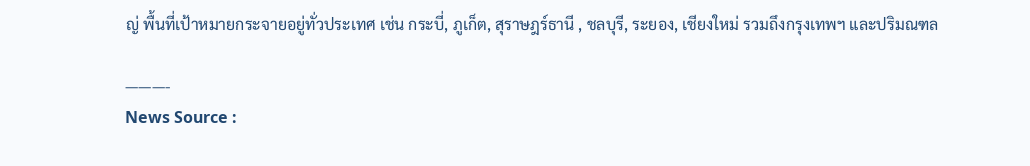ญ่ พื้นที่เป้าหมายกระจายอยู่ทั่วประเทศ เช่น กระบี่, ภูเก็ต, สุราษฎร์ธานี , ชลบุรี, ระยอง, เชียงใหม่ รวมถึงกรุงเทพฯ และปริมณฑล

———-
News Source :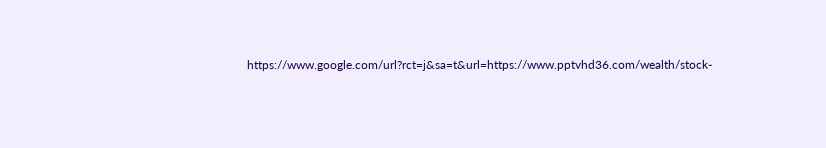https://www.google.com/url?rct=j&sa=t&url=https://www.pptvhd36.com/wealth/stock-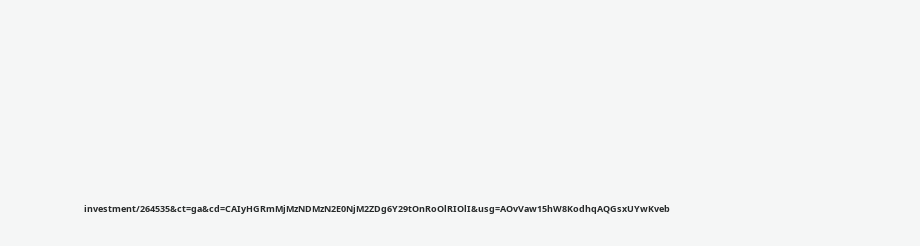investment/264535&ct=ga&cd=CAIyHGRmMjMzNDMzN2E0NjM2ZDg6Y29tOnRoOlRIOlI&usg=AOvVaw15hW8KodhqAQGsxUYwKveb